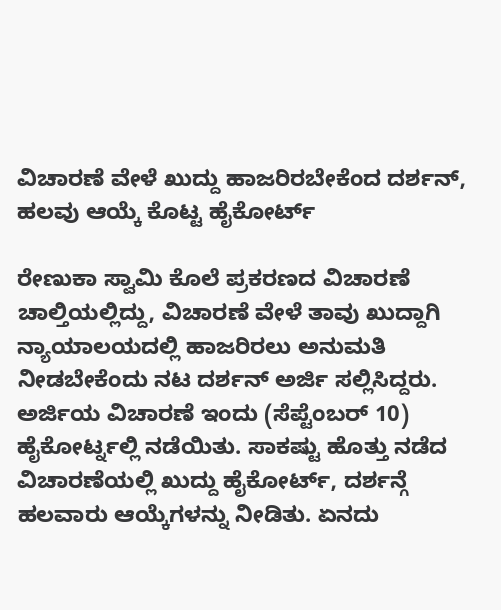ವಿಚಾರಣೆ ವೇಳೆ ಖುದ್ದು ಹಾಜರಿರಬೇಕೆಂದ ದರ್ಶನ್, ಹಲವು ಆಯ್ಕೆ ಕೊಟ್ಟ ಹೈಕೋರ್ಟ್

ರೇಣುಕಾ ಸ್ವಾಮಿ ಕೊಲೆ ಪ್ರಕರಣದ ವಿಚಾರಣೆ ಚಾಲ್ತಿಯಲ್ಲಿದ್ದು, ವಿಚಾರಣೆ ವೇಳೆ ತಾವು ಖುದ್ದಾಗಿ ನ್ಯಾಯಾಲಯದಲ್ಲಿ ಹಾಜರಿರಲು ಅನುಮತಿ ನೀಡಬೇಕೆಂದು ನಟ ದರ್ಶನ್ ಅರ್ಜಿ ಸಲ್ಲಿಸಿದ್ದರು. ಅರ್ಜಿಯ ವಿಚಾರಣೆ ಇಂದು (ಸೆಪ್ಟೆಂಬರ್ 10) ಹೈಕೋರ್ಟ್ನಲ್ಲಿ ನಡೆಯಿತು. ಸಾಕಷ್ಟು ಹೊತ್ತು ನಡೆದ ವಿಚಾರಣೆಯಲ್ಲಿ ಖುದ್ದು ಹೈಕೋರ್ಟ್, ದರ್ಶನ್ಗೆ ಹಲವಾರು ಆಯ್ಕೆಗಳನ್ನು ನೀಡಿತು. ಏನದು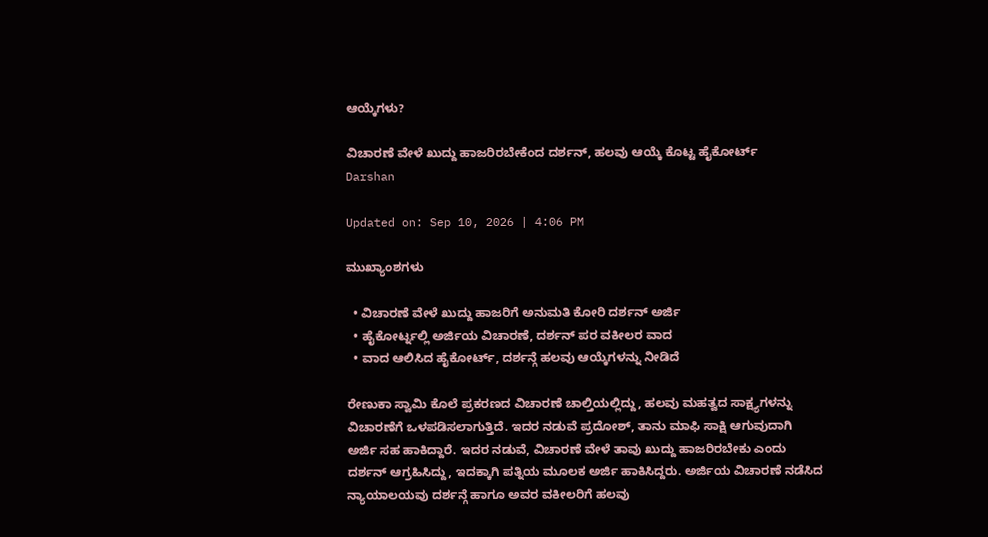ಆಯ್ಕೆಗಳು?

ವಿಚಾರಣೆ ವೇಳೆ ಖುದ್ದು ಹಾಜರಿರಬೇಕೆಂದ ದರ್ಶನ್, ಹಲವು ಆಯ್ಕೆ ಕೊಟ್ಟ ಹೈಕೋರ್ಟ್
Darshan

Updated on: Sep 10, 2026 | 4:06 PM

ಮುಖ್ಯಾಂಶಗಳು

  • ವಿಚಾರಣೆ ವೇಳೆ ಖುದ್ದು ಹಾಜರಿಗೆ ಅನುಮತಿ ಕೋರಿ ದರ್ಶನ್ ಅರ್ಜಿ
  • ಹೈಕೋರ್ಟ್ನಲ್ಲಿ ಅರ್ಜಿಯ ವಿಚಾರಣೆ, ದರ್ಶನ್ ಪರ ವಕೀಲರ ವಾದ
  • ವಾದ ಆಲಿಸಿದ ಹೈಕೋರ್ಟ್, ದರ್ಶನ್ಗೆ ಹಲವು ಆಯ್ಕೆಗಳನ್ನು ನೀಡಿದೆ

ರೇಣುಕಾ ಸ್ವಾಮಿ ಕೊಲೆ ಪ್ರಕರಣದ ವಿಚಾರಣೆ ಚಾಲ್ತಿಯಲ್ಲಿದ್ದು, ಹಲವು ಮಹತ್ವದ ಸಾಕ್ಷ್ಯಗಳನ್ನು ವಿಚಾರಣೆಗೆ ಒಳಪಡಿಸಲಾಗುತ್ತಿದೆ. ಇದರ ನಡುವೆ ಪ್ರದೋಶ್, ತಾನು ಮಾಫಿ ಸಾಕ್ಷಿ ಆಗುವುದಾಗಿ ಅರ್ಜಿ ಸಹ ಹಾಕಿದ್ದಾರೆ. ಇದರ ನಡುವೆ, ವಿಚಾರಣೆ ವೇಳೆ ತಾವು ಖುದ್ದು ಹಾಜರಿರಬೇಕು ಎಂದು ದರ್ಶನ್ ಆಗ್ರಹಿಸಿದ್ದು, ಇದಕ್ಕಾಗಿ ಪತ್ನಿಯ ಮೂಲಕ ಅರ್ಜಿ ಹಾಕಿಸಿದ್ದರು. ಅರ್ಜಿಯ ವಿಚಾರಣೆ ನಡೆಸಿದ ನ್ಯಾಯಾಲಯವು ದರ್ಶನ್ಗೆ ಹಾಗೂ ಅವರ ವಕೀಲರಿಗೆ ಹಲವು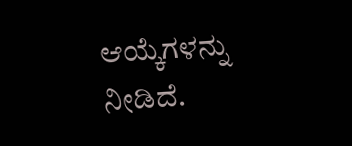ಆಯ್ಕೆಗಳನ್ನು ನೀಡಿದೆ.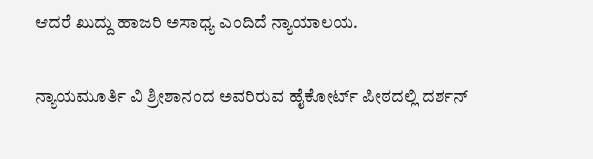ಆದರೆ ಖುದ್ದು ಹಾಜರಿ ಅಸಾಧ್ಯ ಎಂದಿದೆ ನ್ಯಾಯಾಲಯ.

ನ್ಯಾಯಮೂರ್ತಿ ವಿ ಶ್ರೀಶಾನಂದ ಅವರಿರುವ ಹೈಕೋರ್ಟ್ ಪೀಠದಲ್ಲಿ ದರ್ಶನ್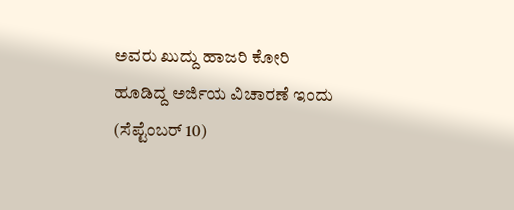ಅವರು ಖುದ್ದು ಹಾಜರಿ ಕೋರಿ ಹೂಡಿದ್ದ ಅರ್ಜಿಯ ವಿಚಾರಣೆ ಇಂದು (ಸೆಪ್ಟೆಂಬರ್ 10)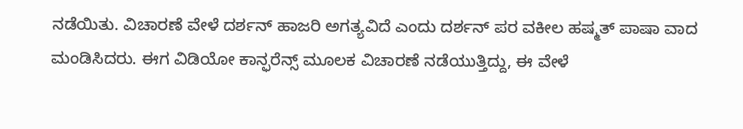ನಡೆಯಿತು. ವಿಚಾರಣೆ ವೇಳೆ ದರ್ಶನ್ ಹಾಜರಿ ಅಗತ್ಯವಿದೆ ಎಂದು ದರ್ಶನ್ ಪರ ವಕೀಲ ಹಷ್ಮತ್ ಪಾಷಾ ವಾದ ಮಂಡಿಸಿದರು. ಈಗ ವಿಡಿಯೋ ಕಾನ್ಫರೆನ್ಸ್ ಮೂಲಕ ವಿಚಾರಣೆ ನಡೆಯುತ್ತಿದ್ದು, ಈ ವೇಳೆ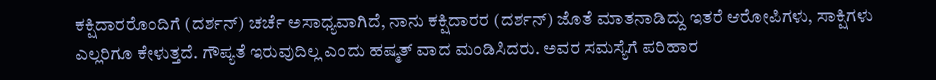ಕಕ್ಷಿದಾರರೊಂದಿಗೆ (ದರ್ಶನ್) ಚರ್ಚೆ ಅಸಾಧ್ಯವಾಗಿದೆ, ನಾನು ಕಕ್ಷಿದಾರರ (ದರ್ಶನ್) ಜೊತೆ ಮಾತನಾಡಿದ್ದು ಇತರೆ ಆರೋಪಿಗಳು, ಸಾಕ್ಷಿಗಳು ಎಲ್ಲರಿಗೂ ಕೇಳುತ್ತದೆ. ಗೌಪ್ಯತೆ ಇರುವುದಿಲ್ಲ ಎಂದು ಹಷ್ಮತ್ ವಾದ ಮಂಡಿಸಿದರು. ಅವರ ಸಮಸ್ಯೆಗೆ ಪರಿಹಾರ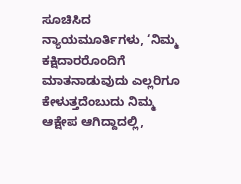ಸೂಚಿಸಿದ ನ್ಯಾಯಮೂರ್ತಿಗಳು, ‘ನಿಮ್ಮ ಕಕ್ಷಿದಾರರೊಂದಿಗೆ ಮಾತನಾಡುವುದು ಎಲ್ಲರಿಗೂ ಕೇಳುತ್ತದೆಂಬುದು ನಿಮ್ಮ ಆಕ್ಷೇಪ ಆಗಿದ್ದಾದಲ್ಲಿ,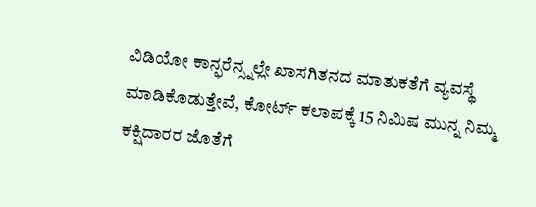ವಿಡಿಯೋ ಕಾನ್ಫರೆನ್ಸ್ನಲ್ಲೇ ಖಾಸಗಿತನದ ಮಾತುಕತೆಗೆ ವ್ಯವಸ್ಥೆ ಮಾಡಿಕೊಡುತ್ತೇವೆ, ಕೋರ್ಟ್ ಕಲಾಪಕ್ಕೆ 15 ನಿಮಿಷ ಮುನ್ನ ನಿಮ್ಮ ಕಕ್ಷಿದಾರರ ಜೊತೆಗೆ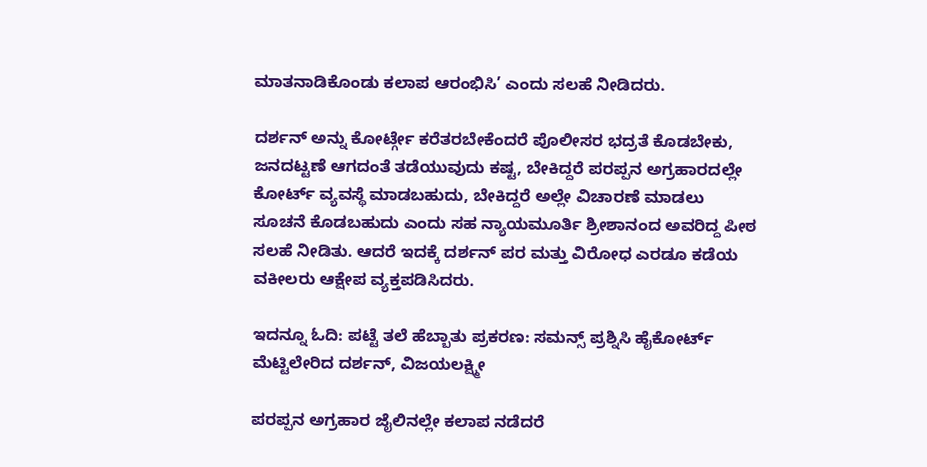ಮಾತನಾಡಿಕೊಂಡು ಕಲಾಪ ಆರಂಭಿಸಿ’ ಎಂದು ಸಲಹೆ ನೀಡಿದರು.

ದರ್ಶನ್ ಅನ್ನು ಕೋರ್ಟ್ಗೇ ಕರೆತರಬೇಕೆಂದರೆ ಪೊಲೀಸರ ಭದ್ರತೆ ಕೊಡಬೇಕು, ಜನದಟ್ಟಣೆ ಆಗದಂತೆ ತಡೆಯುವುದು ಕಷ್ಟ, ಬೇಕಿದ್ದರೆ ಪರಪ್ಪನ ಅಗ್ರಹಾರದಲ್ಲೇ ಕೋರ್ಟ್ ವ್ಯವಸ್ಥೆ ಮಾಡಬಹುದು, ಬೇಕಿದ್ದರೆ ಅಲ್ಲೇ ವಿಚಾರಣೆ ಮಾಡಲು ಸೂಚನೆ ಕೊಡಬಹುದು ಎಂದು ಸಹ ನ್ಯಾಯಮೂರ್ತಿ ಶ್ರೀಶಾನಂದ ಅವರಿದ್ದ ಪೀಠ ಸಲಹೆ ನೀಡಿತು. ಆದರೆ ಇದಕ್ಕೆ ದರ್ಶನ್ ಪರ ಮತ್ತು ವಿರೋಧ ಎರಡೂ ಕಡೆಯ ವಕೀಲರು ಆಕ್ಷೇಪ ವ್ಯಕ್ತಪಡಿಸಿದರು.

ಇದನ್ನೂ ಓದಿ: ಪಟ್ಟೆ ತಲೆ ಹೆಬ್ಬಾತು ಪ್ರಕರಣ: ಸಮನ್ಸ್ ಪ್ರಶ್ನಿಸಿ ಹೈಕೋರ್ಟ್ ಮೆಟ್ಟಿಲೇರಿದ ದರ್ಶನ್, ವಿಜಯಲಕ್ಷ್ಮೀ

ಪರಪ್ಪನ ಅಗ್ರಹಾರ ಜೈಲಿನಲ್ಲೇ ಕಲಾಪ ನಡೆದರೆ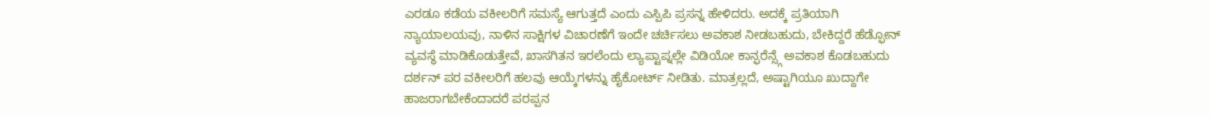ಎರಡೂ ಕಡೆಯ ವಕೀಲರಿಗೆ ಸಮಸ್ಯೆ ಆಗುತ್ತದೆ ಎಂದು ಎಸ್ಪಿಪಿ ಪ್ರಸನ್ನ ಹೇಳಿದರು. ಅದಕ್ಕೆ ಪ್ರತಿಯಾಗಿ ನ್ಯಾಯಾಲಯವು, ನಾಳಿನ ಸಾಕ್ಷಿಗಳ ವಿಚಾರಣೆಗೆ ಇಂದೇ ಚರ್ಚಿಸಲು ಅವಕಾಶ ನೀಡಬಹುದು, ಬೇಕಿದ್ದರೆ ಹೆಡ್ಫೋನ್ ವ್ಯವಸ್ಥೆ ಮಾಡಿಕೊಡುತ್ತೇವೆ, ಖಾಸಗಿತನ ಇರಲೆಂದು ಲ್ಯಾಪ್ಟಾಪ್ನಲ್ಲೇ ವಿಡಿಯೋ ಕಾನ್ಫರೆನ್ಸ್ಗೆ ಅವಕಾಶ ಕೊಡಬಹುದು ದರ್ಶನ್ ಪರ ವಕೀಲರಿಗೆ ಹಲವು ಆಯ್ಕೆಗಳನ್ನು ಹೈಕೋರ್ಟ್ ನೀಡಿತು. ಮಾತ್ರಲ್ಲದೆ, ಅಷ್ಟಾಗಿಯೂ ಖುದ್ದಾಗೇ ಹಾಜರಾಗಬೇಕೆಂದಾದರೆ ಪರಪ್ಪನ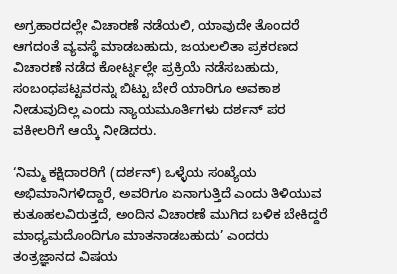ಅಗ್ರಹಾರದಲ್ಲೇ ವಿಚಾರಣೆ ನಡೆಯಲಿ, ಯಾವುದೇ ತೊಂದರೆ ಆಗದಂತೆ ವ್ಯವಸ್ಥೆ ಮಾಡಬಹುದು, ಜಯಲಲಿತಾ ಪ್ರಕರಣದ ವಿಚಾರಣೆ ನಡೆದ ಕೋರ್ಟ್ನಲ್ಲೇ ಪ್ರಕ್ರಿಯೆ ನಡೆಸಬಹುದು, ಸಂಬಂಧಪಟ್ಟವರನ್ನು ಬಿಟ್ಟು ಬೇರೆ ಯಾರಿಗೂ ಅವಕಾಶ ನೀಡುವುದಿಲ್ಲ ಎಂದು ನ್ಯಾಯಮೂರ್ತಿಗಳು ದರ್ಶನ್ ಪರ ವಕೀಲರಿಗೆ ಆಯ್ಕೆ ನೀಡಿದರು.

‘ನಿಮ್ಮ ಕಕ್ಷಿದಾರರಿಗೆ (ದರ್ಶನ್) ಒಳ್ಳೆಯ ಸಂಖ್ಯೆಯ ಅಭಿಮಾನಿಗಳಿದ್ದಾರೆ, ಅವರಿಗೂ ಏನಾಗುತ್ತಿದೆ ಎಂದು ತಿಳಿಯುವ ಕುತೂಹಲವಿರುತ್ತದೆ, ಅಂದಿನ ವಿಚಾರಣೆ ಮುಗಿದ ಬಳಿಕ ಬೇಕಿದ್ದರೆ ಮಾಧ್ಯಮದೊಂದಿಗೂ ಮಾತನಾಡಬಹುದು’ ಎಂದರು ತಂತ್ರಜ್ಞಾನದ ವಿಷಯ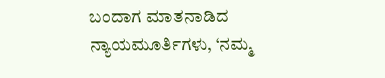ಬಂದಾಗ ಮಾತನಾಡಿದ ನ್ಯಾಯಮೂರ್ತಿಗಳು, ‘ನಮ್ಮ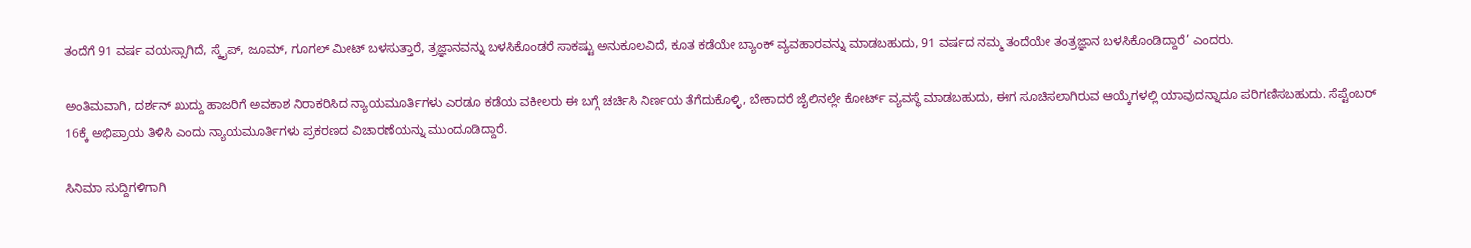ತಂದೆಗೆ 91 ವರ್ಷ ವಯಸ್ಸಾಗಿದೆ, ಸ್ಕೈಪ್, ಜೂಮ್, ಗೂಗಲ್ ಮೀಟ್ ಬಳಸುತ್ತಾರೆ, ತ್ರಜ್ಞಾನವನ್ನು ಬಳಸಿಕೊಂಡರೆ ಸಾಕಷ್ಟು ಅನುಕೂಲವಿದೆ, ಕೂತ ಕಡೆಯೇ ಬ್ಯಾಂಕ್ ವ್ಯವಹಾರವನ್ನು ಮಾಡಬಹುದು, 91 ವರ್ಷದ ನಮ್ಮ ತಂದೆಯೇ ತಂತ್ರಜ್ಞಾನ ಬಳಸಿಕೊಂಡಿದ್ದಾರೆ’ ಎಂದರು.

ಅಂತಿಮವಾಗಿ, ದರ್ಶನ್ ಖುದ್ದು ಹಾಜರಿಗೆ ಅವಕಾಶ ನಿರಾಕರಿಸಿದ ನ್ಯಾಯಮೂರ್ತಿಗಳು ಎರಡೂ ಕಡೆಯ ವಕೀಲರು ಈ ಬಗ್ಗೆ ಚರ್ಚಿಸಿ ನಿರ್ಣಯ ತೆಗೆದುಕೊಳ್ಳಿ, ಬೇಕಾದರೆ ಜೈಲಿನಲ್ಲೇ ಕೋರ್ಟ್ ವ್ಯವಸ್ಥೆ ಮಾಡಬಹುದು, ಈಗ ಸೂಚಿಸಲಾಗಿರುವ ಆಯ್ಕೆಗಳಲ್ಲಿ ಯಾವುದನ್ನಾದೂ ಪರಿಗಣಿಸಬಹುದು. ಸೆಪ್ಟೆಂಬರ್ 16ಕ್ಕೆ ಅಭಿಪ್ರಾಯ ತಿಳಿಸಿ ಎಂದು ನ್ಯಾಯಮೂರ್ತಿಗಳು ಪ್ರಕರಣದ ವಿಚಾರಣೆಯನ್ನು ಮುಂದೂಡಿದ್ದಾರೆ.

ಸಿನಿಮಾ ಸುದ್ದಿಗಳಿಗಾಗಿ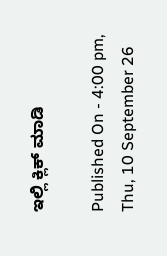ಇಲ್ಲಿ ಕ್ಲಿಕ್ ಮಾಡಿ

Published On - 4:00 pm, Thu, 10 September 26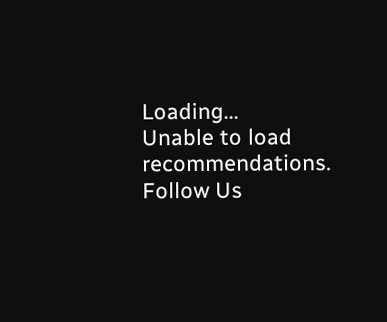Loading...
Unable to load recommendations.
Follow Us